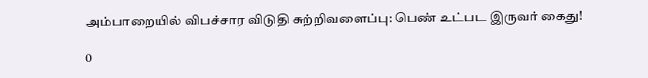அம்பாறையில் விபச்சார விடுதி சுற்றிவளைப்பு: பெண் உட்பட இருவர் கைது!

0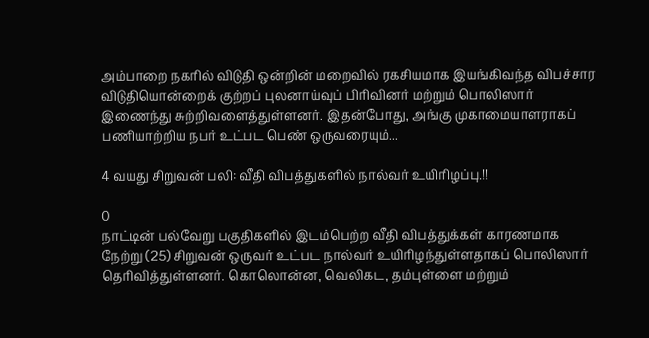அம்பாறை நகரில் விடுதி ஒன்றின் மறைவில் ரகசியமாக இயங்கிவந்த விபச்சார விடுதியொன்றைக் குற்றப் புலனாய்வுப் பிரிவினர் மற்றும் பொலிஸார் இணைந்து சுற்றிவளைத்துள்ளனர். இதன்போது, அங்கு முகாமையாளராகப் பணியாற்றிய நபர் உட்பட பெண் ஒருவரையும்...

4 வயது சிறுவன் பலி: வீதி விபத்துகளில் நால்வர் உயிரிழப்பு.!!

0
நாட்டின் பல்வேறு பகுதிகளில் இடம்பெற்ற வீதி விபத்துக்கள் காரணமாக நேற்று (25) சிறுவன் ஒருவர் உட்பட நால்வர் உயிரிழந்துள்ளதாகப் பொலிஸார் தெரிவித்துள்ளனர். கொலொன்ன, வெலிகட, தம்புள்ளை மற்றும்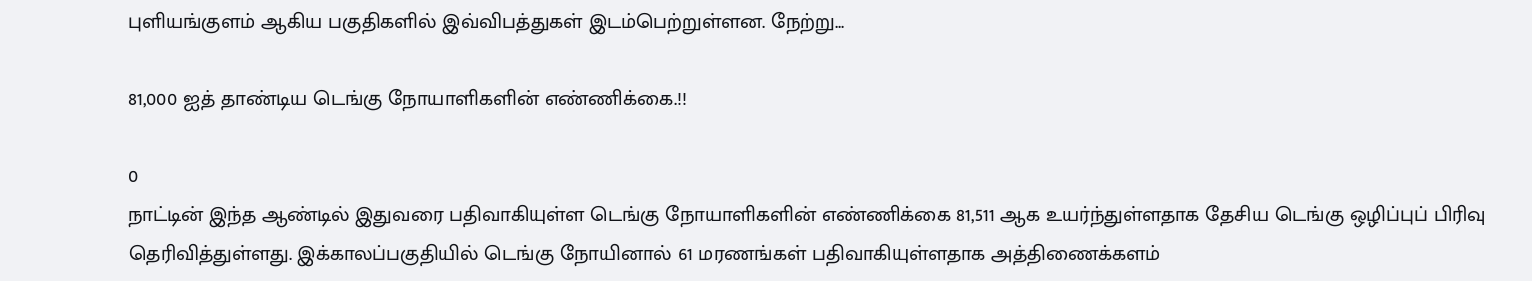புளியங்குளம் ஆகிய பகுதிகளில் இவ்விபத்துகள் இடம்பெற்றுள்ளன. நேற்று...

81,000 ஐத் தாண்டிய டெங்கு நோயாளிகளின் எண்ணிக்கை.!!

0
நாட்டின் இந்த ஆண்டில் இதுவரை பதிவாகியுள்ள டெங்கு நோயாளிகளின் எண்ணிக்கை 81,511 ஆக உயர்ந்துள்ளதாக தேசிய டெங்கு ஒழிப்புப் பிரிவு தெரிவித்துள்ளது. இக்காலப்பகுதியில் டெங்கு நோயினால் 61 மரணங்கள் பதிவாகியுள்ளதாக அத்திணைக்களம்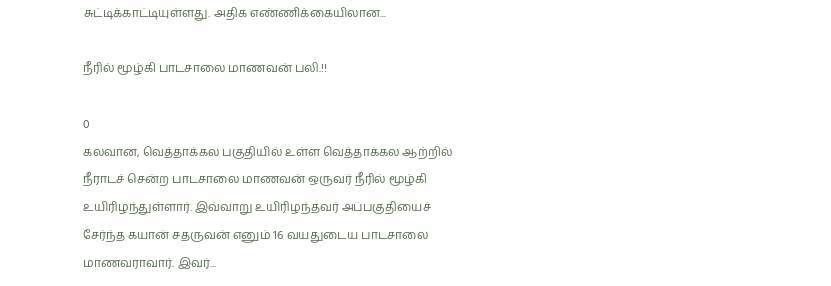சுட்டிக்காட்டியுள்ளது. அதிக எண்ணிக்கையிலான...

நீரில் மூழ்கி பாடசாலை மாணவன் பலி.!!

0
கலவான, வெத்தாக்கல பகுதியில் உள்ள வெத்தாக்கல ஆற்றில் நீராடச் சென்ற பாடசாலை மாணவன் ஒருவர் நீரில் மூழ்கி உயிரிழந்துள்ளார். இவ்வாறு உயிரிழந்தவர் அப்பகுதியைச் சேர்ந்த கயான் சதருவன் எனும் 16 வயதுடைய பாடசாலை மாணவராவார். இவர்...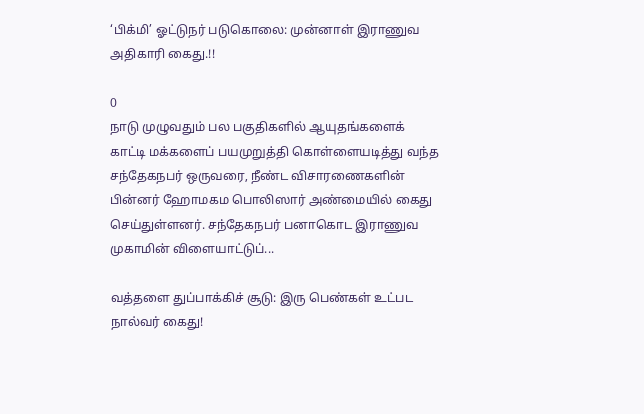‘பிக்மி’ ஓட்டுநர் படுகொலை: முன்னாள் இராணுவ அதிகாரி கைது.!!

0
நாடு முழுவதும் பல பகுதிகளில் ஆயுதங்களைக் காட்டி மக்களைப் பயமுறுத்தி கொள்ளையடித்து வந்த சந்தேகநபர் ஒருவரை, நீண்ட விசாரணைகளின் பின்னர் ஹோமகம பொலிஸார் அண்மையில் கைது செய்துள்ளனர். சந்தேகநபர் பனாகொட இராணுவ முகாமின் விளையாட்டுப்...

வத்தளை துப்பாக்கிச் சூடு: இரு பெண்கள் உட்பட நால்வர் கைது!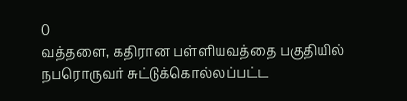0
வத்தளை, கதிரான பள்ளியவத்தை பகுதியில் நபரொருவர் சுட்டுக்கொல்லப்பட்ட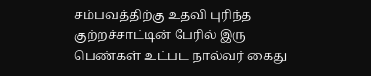சம்பவத்திற்கு உதவி புரிந்த குற்றச்சாட்டின் பேரில் இரு பெண்கள் உட்பட நால்வர் கைது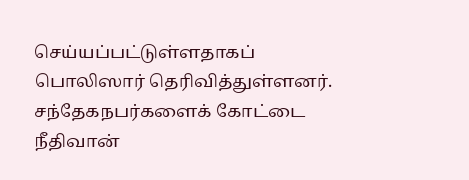செய்யப்பட்டுள்ளதாகப் பொலிஸார் தெரிவித்துள்ளனர். சந்தேகநபர்களைக் கோட்டை நீதிவான்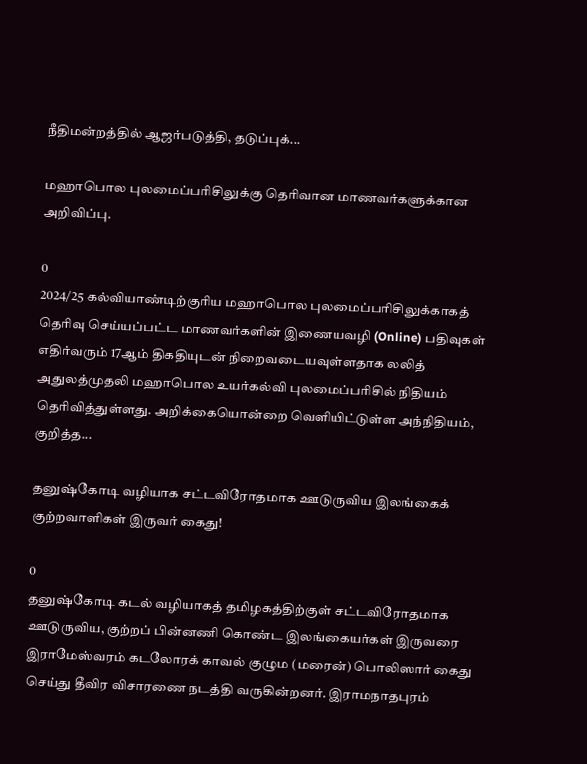நீதிமன்றத்தில் ஆஜர்படுத்தி, தடுப்புக்...

மஹாபொல புலமைப்பரிசிலுக்கு தெரிவான மாணவர்களுக்கான அறிவிப்பு.

0
2024/25 கல்வியாண்டிற்குரிய மஹாபொல புலமைப்பரிசிலுக்காகத் தெரிவு செய்யப்பட்ட மாணவர்களின் இணையவழி (Online) பதிவுகள் எதிர்வரும் 17ஆம் திகதியுடன் நிறைவடையவுள்ளதாக லலித் அதுலத்முதலி மஹாபொல உயர்கல்வி புலமைப்பரிசில் நிதியம் தெரிவித்துள்ளது. அறிக்கையொன்றை வெளியிட்டுள்ள அந்நிதியம், குறித்த...

தனுஷ்கோடி வழியாக சட்டவிரோதமாக ஊடுருவிய இலங்கைக் குற்றவாளிகள் இருவர் கைது!

0
தனுஷ்கோடி கடல் வழியாகத் தமிழகத்திற்குள் சட்டவிரோதமாக ஊடுருவிய, குற்றப் பின்னணி கொண்ட இலங்கையர்கள் இருவரை இராமேஸ்வரம் கடலோரக் காவல் குழும (மரைன்) பொலிஸார் கைது செய்து தீவிர விசாரணை நடத்தி வருகின்றனர். இராமநாதபுரம்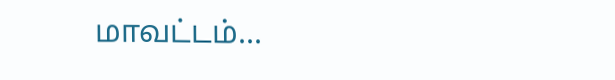மாவட்டம்...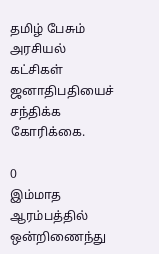தமிழ் பேசும் அரசியல் கட்சிகள் ஜனாதிபதியைச் சந்திக்க கோரிக்கை.

0
இம்மாத ஆரம்பத்தில் ஒன்றிணைந்து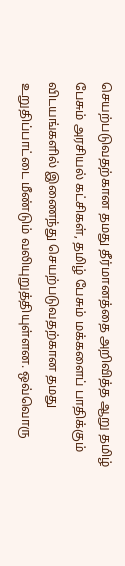செயற்படுவதற்கான தமது தீர்மானத்தை அறிவித்த ஆறு தமிழ் பேசும் அரசியல் கட்சிகள், தமிழ் பேசும் மக்களைப் பாதிக்கும் விடயங்களில் இணைந்து செயற்படுவதற்கான தமது உறுதிப்பாட்டை மீண்டும் வலியுறுத்தியுள்ளன. ஒவ்வொரு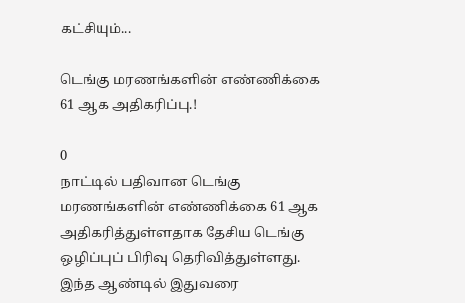கட்சியும்...

டெங்கு மரணங்களின் எண்ணிக்கை 61 ஆக அதிகரிப்பு.!

0
நாட்டில் பதிவான டெங்கு மரணங்களின் எண்ணிக்கை 61 ஆக அதிகரித்துள்ளதாக தேசிய டெங்கு ஒழிப்புப் பிரிவு தெரிவித்துள்ளது. இந்த ஆண்டில் இதுவரை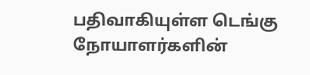பதிவாகியுள்ள டெங்கு நோயாளர்களின்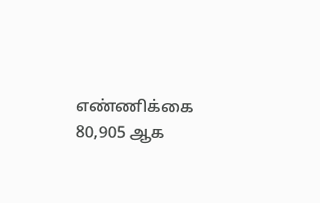எண்ணிக்கை 80,905 ஆக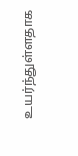உயர்ந்துள்ளதாக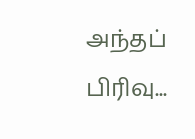அந்தப் பிரிவு...